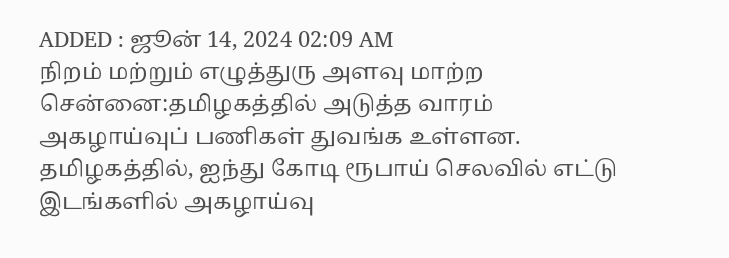ADDED : ஜூன் 14, 2024 02:09 AM
நிறம் மற்றும் எழுத்துரு அளவு மாற்ற
சென்னை:தமிழகத்தில் அடுத்த வாரம் அகழாய்வுப் பணிகள் துவங்க உள்ளன.
தமிழகத்தில், ஐந்து கோடி ரூபாய் செலவில் எட்டு இடங்களில் அகழாய்வு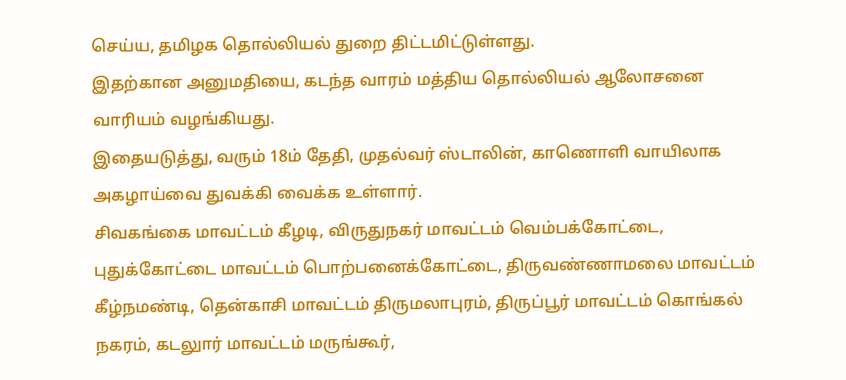செய்ய, தமிழக தொல்லியல் துறை திட்டமிட்டுள்ளது.
இதற்கான அனுமதியை, கடந்த வாரம் மத்திய தொல்லியல் ஆலோசனை வாரியம் வழங்கியது.
இதையடுத்து, வரும் 18ம் தேதி, முதல்வர் ஸ்டாலின், காணொளி வாயிலாக அகழாய்வை துவக்கி வைக்க உள்ளார்.
சிவகங்கை மாவட்டம் கீழடி, விருதுநகர் மாவட்டம் வெம்பக்கோட்டை, புதுக்கோட்டை மாவட்டம் பொற்பனைக்கோட்டை, திருவண்ணாமலை மாவட்டம் கீழ்நமண்டி, தென்காசி மாவட்டம் திருமலாபுரம், திருப்பூர் மாவட்டம் கொங்கல் நகரம், கடலுார் மாவட்டம் மருங்கூர்,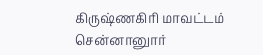கிருஷ்ணகிரி மாவட்டம் சென்னானுார்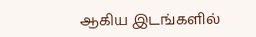ஆகிய இடங்களில்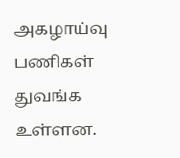அகழாய்வு பணிகள் துவங்க உள்ளன.